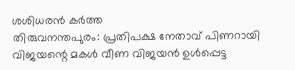ശശിധരൻ കർത്ത
തിരുവനന്തപുരം: പ്രതിപക്ഷ നേതാവ് പിണറായി വിജയന്റെ മകൾ വീണ വിജയൻ ഉൾപ്പെട്ട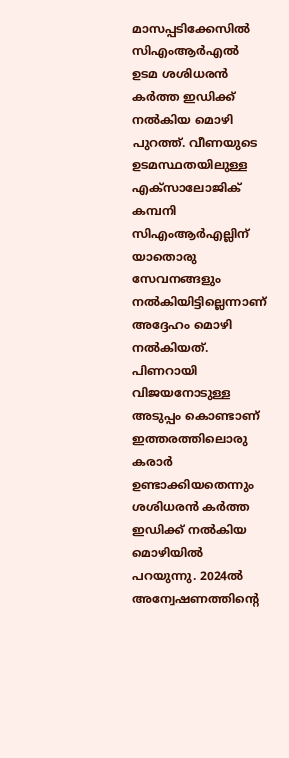മാസപ്പടിക്കേസിൽ സിഎംആർഎൽ ഉടമ ശശിധരൻ കർത്ത ഇഡിക്ക് നൽകിയ മൊഴി പുറത്ത്. വീണയുടെ ഉടമസ്ഥതയിലുള്ള എക്സാലോജിക് കമ്പനി സിഎംആർഎല്ലിന് യാതൊരു സേവനങ്ങളും നൽകിയിട്ടില്ലെന്നാണ് അദ്ദേഹം മൊഴി നൽകിയത്.
പിണറായി വിജയനോടുള്ള അടുപ്പം കൊണ്ടാണ് ഇത്തരത്തിലൊരു കരാർ ഉണ്ടാക്കിയതെന്നും ശശിധരൻ കർത്ത ഇഡിക്ക് നൽകിയ മൊഴിയിൽ പറയുന്നു. 2024ൽ അന്വേഷണത്തിന്റെ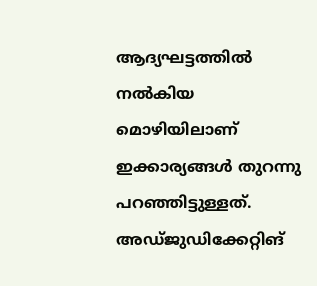ആദ്യഘട്ടത്തിൽ നൽകിയ മൊഴിയിലാണ് ഇക്കാര്യങ്ങൾ തുറന്നു പറഞ്ഞിട്ടുള്ളത്.
അഡ്ജുഡിക്കേറ്റിങ്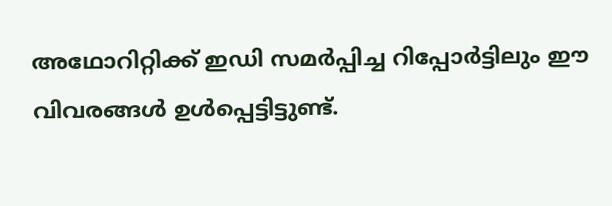അഥോറിറ്റിക്ക് ഇഡി സമർപ്പിച്ച റിപ്പോർട്ടിലും ഈ വിവരങ്ങൾ ഉൾപ്പെട്ടിട്ടുണ്ട്.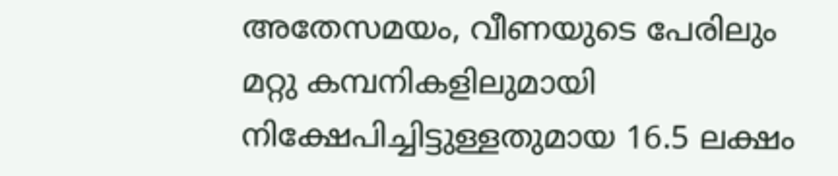അതേസമയം, വീണയുടെ പേരിലും മറ്റു കമ്പനികളിലുമായി നിക്ഷേപിച്ചിട്ടുള്ളതുമായ 16.5 ലക്ഷം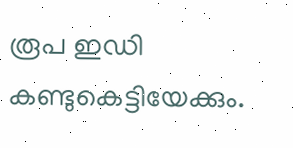രൂപ ഇഡി കണ്ടുകെട്ടിയേക്കും.